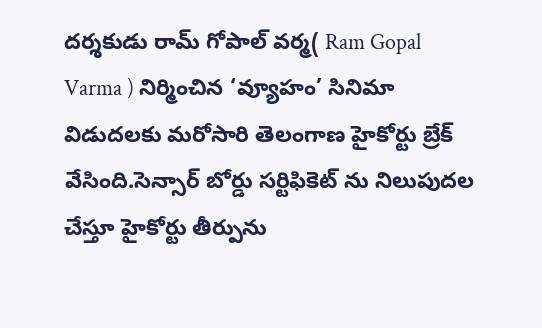దర్శకుడు రామ్ గోపాల్ వర్మ( Ram Gopal Varma ) నిర్మించిన ‘వ్యూహం’ సినిమా విడుదలకు మరోసారి తెలంగాణ హైకోర్టు బ్రేక్ వేసింది.సెన్సార్ బోర్డు సర్టిఫికెట్ ను నిలుపుదల చేస్తూ హైకోర్టు తీర్పును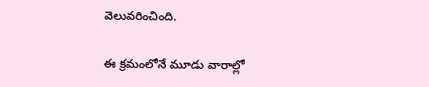వెలువరించింది.

ఈ క్రమంలోనే మూడు వారాల్లో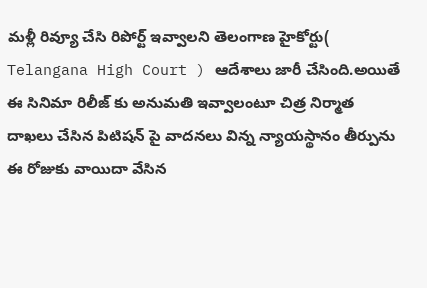మళ్లీ రివ్యూ చేసి రిపోర్ట్ ఇవ్వాలని తెలంగాణ హైకోర్టు( Telangana High Court ) ఆదేశాలు జారీ చేసింది.అయితే ఈ సినిమా రిలీజ్ కు అనుమతి ఇవ్వాలంటూ చిత్ర నిర్మాత దాఖలు చేసిన పిటిషన్ పై వాదనలు విన్న న్యాయస్థానం తీర్పును ఈ రోజుకు వాయిదా వేసిన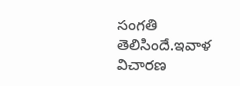సంగతి తెలిసిందే.ఇవాళ విచారణ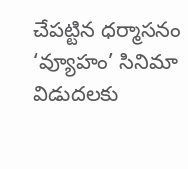చేపట్టిన ధర్మాసనం ‘వ్యూహం’ సినిమా విడుదలకు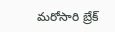మరోసారి బ్రేక్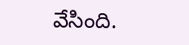వేసింది.